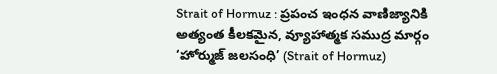Strait of Hormuz : ప్రపంచ ఇంధన వాణిజ్యానికి అత్యంత కీలకమైన, వ్యూహాత్మక సముద్ర మార్గం ‘హోర్ముజ్ జలసంధి’ (Strait of Hormuz)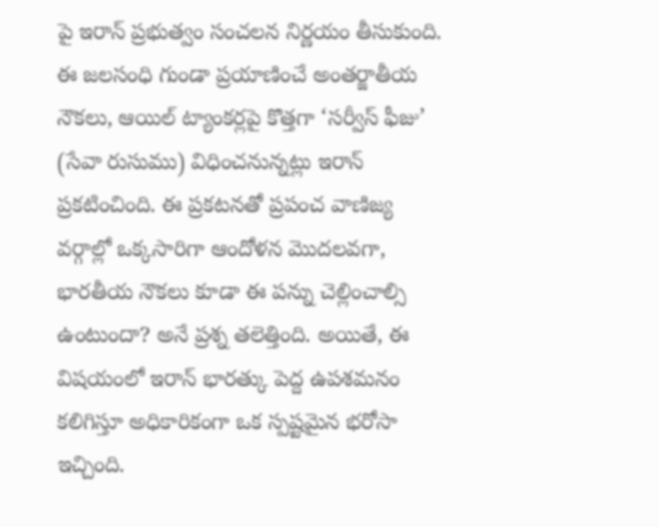పై ఇరాన్ ప్రభుత్వం సంచలన నిర్ణయం తీసుకుంది. ఈ జలసంధి గుండా ప్రయాణించే అంతర్జాతీయ నౌకలు, ఆయిల్ ట్యాంకర్లపై కొత్తగా ‘సర్వీస్ ఫీజు’ (సేవా రుసుము) విధించనున్నట్లు ఇరాన్ ప్రకటించింది. ఈ ప్రకటనతో ప్రపంచ వాణిజ్య వర్గాల్లో ఒక్కసారిగా ఆందోళన మొదలవగా, భారతీయ నౌకలు కూడా ఈ పన్ను చెల్లించాల్సి ఉంటుందా? అనే ప్రశ్న తలెత్తింది. అయితే, ఈ విషయంలో ఇరాన్ భారత్కు పెద్ద ఉపశమనం కలిగిస్తూ అధికారికంగా ఒక స్పష్టమైన భరోసా ఇచ్చింది.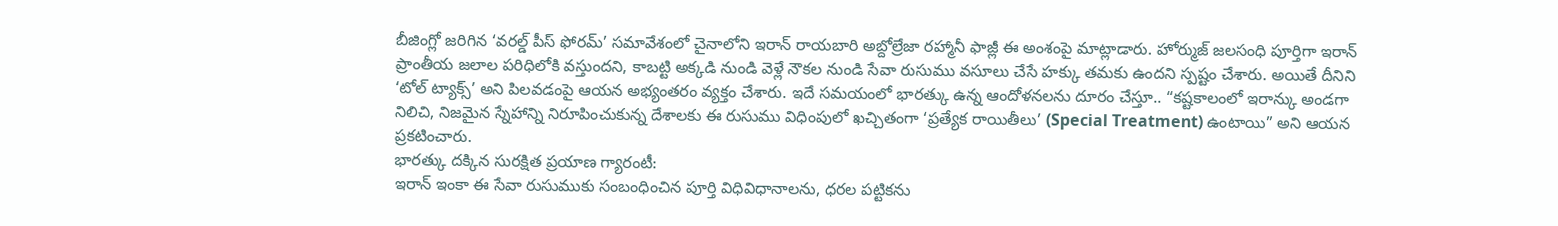బీజింగ్లో జరిగిన ‘వరల్డ్ పీస్ ఫోరమ్’ సమావేశంలో చైనాలోని ఇరాన్ రాయబారి అబ్దోల్రేజా రహ్మానీ ఫాజ్లీ ఈ అంశంపై మాట్లాడారు. హోర్ముజ్ జలసంధి పూర్తిగా ఇరాన్ ప్రాంతీయ జలాల పరిధిలోకి వస్తుందని, కాబట్టి అక్కడి నుండి వెళ్లే నౌకల నుండి సేవా రుసుము వసూలు చేసే హక్కు తమకు ఉందని స్పష్టం చేశారు. అయితే దీనిని ‘టోల్ ట్యాక్స్’ అని పిలవడంపై ఆయన అభ్యంతరం వ్యక్తం చేశారు. ఇదే సమయంలో భారత్కు ఉన్న ఆందోళనలను దూరం చేస్తూ.. “కష్టకాలంలో ఇరాన్కు అండగా నిలిచి, నిజమైన స్నేహాన్ని నిరూపించుకున్న దేశాలకు ఈ రుసుము విధింపులో ఖచ్చితంగా ‘ప్రత్యేక రాయితీలు’ (Special Treatment) ఉంటాయి” అని ఆయన ప్రకటించారు.
భారత్కు దక్కిన సురక్షిత ప్రయాణ గ్యారంటీ:
ఇరాన్ ఇంకా ఈ సేవా రుసుముకు సంబంధించిన పూర్తి విధివిధానాలను, ధరల పట్టికను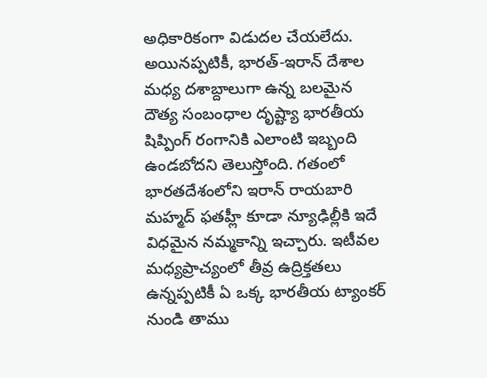అధికారికంగా విడుదల చేయలేదు. అయినప్పటికీ, భారత్-ఇరాన్ దేశాల మధ్య దశాబ్దాలుగా ఉన్న బలమైన దౌత్య సంబంధాల దృష్ట్యా భారతీయ షిప్పింగ్ రంగానికి ఎలాంటి ఇబ్బంది ఉండబోదని తెలుస్తోంది. గతంలో భారతదేశంలోని ఇరాన్ రాయబారి మహ్మద్ ఫతహ్లీ కూడా న్యూఢిల్లీకి ఇదే విధమైన నమ్మకాన్ని ఇచ్చారు. ఇటీవల మధ్యప్రాచ్యంలో తీవ్ర ఉద్రిక్తతలు ఉన్నప్పటికీ ఏ ఒక్క భారతీయ ట్యాంకర్ నుండి తాము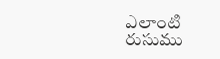ఎలాంటి రుసుము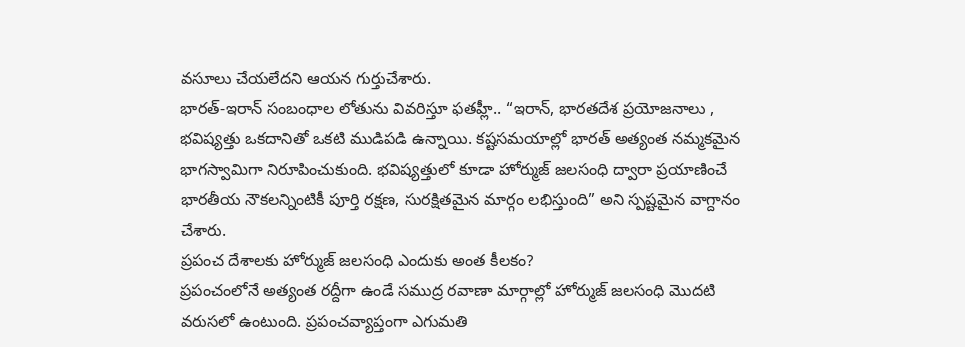వసూలు చేయలేదని ఆయన గుర్తుచేశారు.
భారత్-ఇరాన్ సంబంధాల లోతును వివరిస్తూ ఫతహ్లీ.. “ఇరాన్, భారతదేశ ప్రయోజనాలు , భవిష్యత్తు ఒకదానితో ఒకటి ముడిపడి ఉన్నాయి. కష్టసమయాల్లో భారత్ అత్యంత నమ్మకమైన భాగస్వామిగా నిరూపించుకుంది. భవిష్యత్తులో కూడా హోర్ముజ్ జలసంధి ద్వారా ప్రయాణించే భారతీయ నౌకలన్నింటికీ పూర్తి రక్షణ, సురక్షితమైన మార్గం లభిస్తుంది” అని స్పష్టమైన వాగ్దానం చేశారు.
ప్రపంచ దేశాలకు హోర్ముజ్ జలసంధి ఎందుకు అంత కీలకం?
ప్రపంచంలోనే అత్యంత రద్దీగా ఉండే సముద్ర రవాణా మార్గాల్లో హోర్ముజ్ జలసంధి మొదటి వరుసలో ఉంటుంది. ప్రపంచవ్యాప్తంగా ఎగుమతి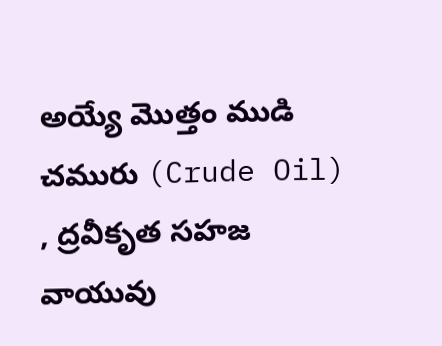అయ్యే మొత్తం ముడి చమురు (Crude Oil) , ద్రవీకృత సహజ వాయువు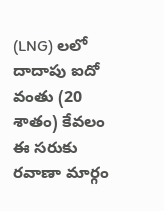(LNG) లలో దాదాపు ఐదో వంతు (20 శాతం) కేవలం ఈ సరుకు రవాణా మార్గం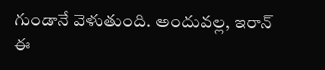గుండానే వెళుతుంది. అందువల్ల, ఇరాన్ ఈ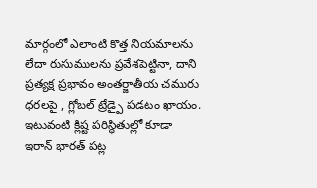మార్గంలో ఎలాంటి కొత్త నియమాలను లేదా రుసుములను ప్రవేశపెట్టినా, దాని ప్రత్యక్ష ప్రభావం అంతర్జాతీయ చమురు ధరలపై , గ్లోబల్ ట్రేడ్పై పడటం ఖాయం. ఇటువంటి క్లిష్ట పరిస్థితుల్లో కూడా ఇరాన్ భారత్ పట్ల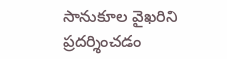సానుకూల వైఖరిని ప్రదర్శించడం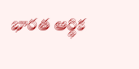భారత ఆర్థిక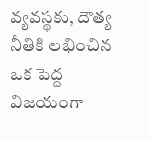వ్యవస్థకు, దౌత్య నీతికి లభించిన ఒక పెద్ద విజయంగా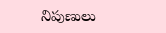నిపుణులు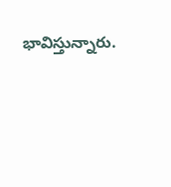భావిస్తున్నారు.